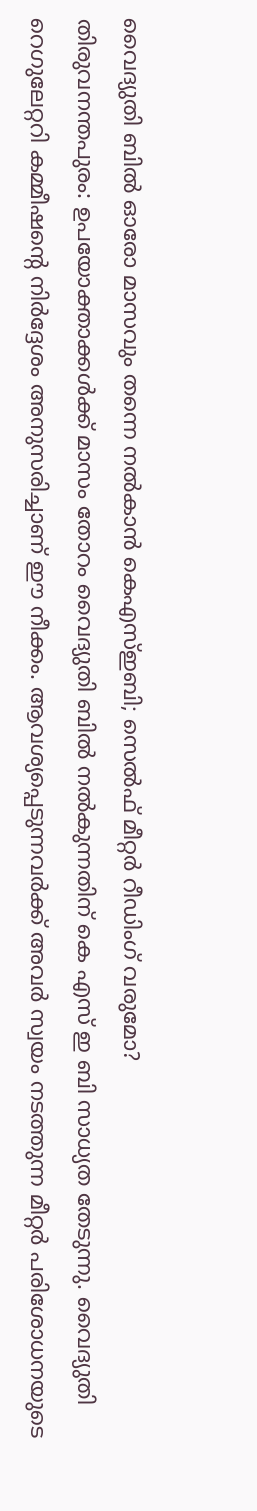വൈദ്യുതി ബിൽ ഓരോ മാസവും തന്നെ നൽകാൻ കെഎസ്ഇബി; സെൽഫ് മീറ്റർ റീഡിംഗ് വരുമോ?
തിരുവനന്തപുരം: ഉപയോക്താക്കൾക്ക് മാസം തോറം വൈദ്യുതി ബിൽ നൽകുന്നതിന് കെ എസ് ഇ ബി സാധ്യത തേടുന്നു. വൈദ്യുതി റെഗുലേറ്ററി കമ്മീഷന്റെ നിർദ്ദേശം അനുസരിച്ചാണ് ഈ നീക്കം. ആവശ്യപ്പെടുന്നവർക്ക് അവർ സ്വയം നടത്തുന്ന മീറ്റർ പരിശോധനയുടെ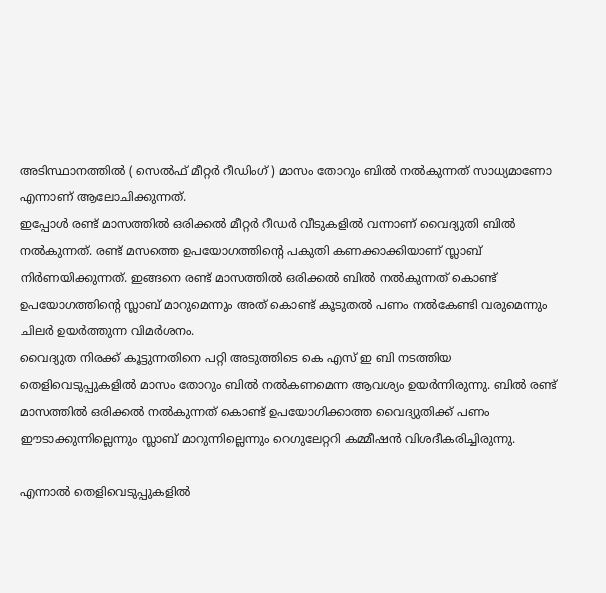അടിസ്ഥാനത്തിൽ ( സെൽഫ് മീറ്റർ റീഡിംഗ് ) മാസം തോറും ബിൽ നൽകുന്നത് സാധ്യമാണോ എന്നാണ് ആലോചിക്കുന്നത്.
ഇപ്പോൾ രണ്ട് മാസത്തിൽ ഒരിക്കൽ മീറ്റർ റീഡർ വീടുകളിൽ വന്നാണ് വൈദ്യുതി ബിൽ നൽകുന്നത്. രണ്ട് മസത്തെ ഉപയോഗത്തിന്റെ പകുതി കണക്കാക്കിയാണ് സ്ലാബ് നിർണയിക്കുന്നത്. ഇങ്ങനെ രണ്ട് മാസത്തിൽ ഒരിക്കൽ ബിൽ നൽകുന്നത് കൊണ്ട് ഉപയോഗത്തിന്റെ സ്ലാബ് മാറുമെന്നും അത് കൊണ്ട് കൂടുതൽ പണം നൽകേണ്ടി വരുമെന്നും ചിലർ ഉയർത്തുന്ന വിമർശനം.
വൈദ്യുത നിരക്ക് കൂട്ടുന്നതിനെ പറ്റി അടുത്തിടെ കെ എസ് ഇ ബി നടത്തിയ തെളിവെടുപ്പുകളിൽ മാസം തോറും ബിൽ നൽകണമെന്ന ആവശ്യം ഉയർന്നിരുന്നു. ബിൽ രണ്ട് മാസത്തിൽ ഒരിക്കൽ നൽകുന്നത് കൊണ്ട് ഉപയോഗിക്കാത്ത വൈദ്യുതിക്ക് പണം ഈടാക്കുന്നില്ലെന്നും സ്ലാബ് മാറുന്നില്ലെന്നും റെഗുലേറ്ററി കമ്മീഷൻ വിശദീകരിച്ചിരുന്നു.

എന്നാൽ തെളിവെടുപ്പുകളിൽ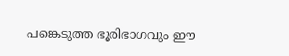പങ്കെടുത്ത ഭൂരിഭാഗവും ഈ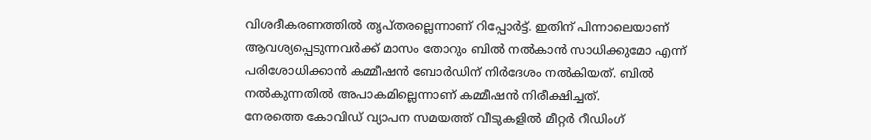വിശദീകരണത്തിൽ തൃപ്തരല്ലെന്നാണ് റിപ്പോർട്ട്. ഇതിന് പിന്നാലെയാണ് ആവശ്യപ്പെടുന്നവർക്ക് മാസം തോറും ബിൽ നൽകാൻ സാധിക്കുമോ എന്ന് പരിശോധിക്കാൻ കമ്മീഷൻ ബോർഡിന് നിർദേശം നൽകിയത്. ബിൽ നൽകുന്നതിൽ അപാകമില്ലെന്നാണ് കമ്മീഷൻ നിരീക്ഷിച്ചത്.
നേരത്തെ കോവിഡ് വ്യാപന സമയത്ത് വീടുകളിൽ മീറ്റർ റീഡിംഗ്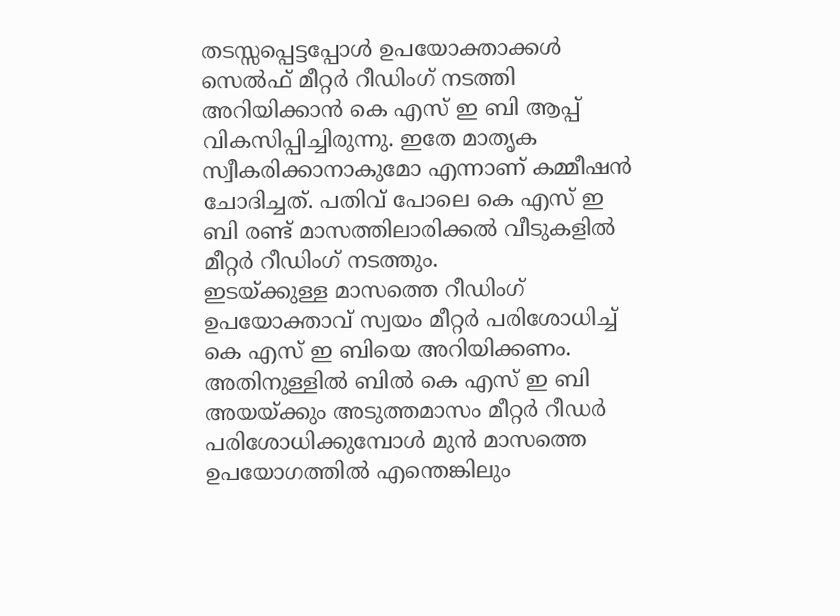തടസ്സപ്പെട്ടപ്പോൾ ഉപയോക്താക്കൾ സെൽഫ് മീറ്റർ റീഡിംഗ് നടത്തി അറിയിക്കാൻ കെ എസ് ഇ ബി ആപ്പ് വികസിപ്പിച്ചിരുന്നു. ഇതേ മാതൃക സ്വീകരിക്കാനാകുമോ എന്നാണ് കമ്മീഷൻ ചോദിച്ചത്. പതിവ് പോലെ കെ എസ് ഇ ബി രണ്ട് മാസത്തിലാരിക്കൽ വീടുകളിൽ മീറ്റർ റീഡിംഗ് നടത്തും.
ഇടയ്ക്കുള്ള മാസത്തെ റീഡിംഗ് ഉപയോക്താവ് സ്വയം മീറ്റർ പരിശോധിച്ച് കെ എസ് ഇ ബിയെ അറിയിക്കണം. അതിനുള്ളിൽ ബിൽ കെ എസ് ഇ ബി അയയ്ക്കും അടുത്തമാസം മീറ്റർ റീഡർ പരിശോധിക്കുമ്പോൾ മുൻ മാസത്തെ ഉപയോഗത്തിൽ എന്തെങ്കിലും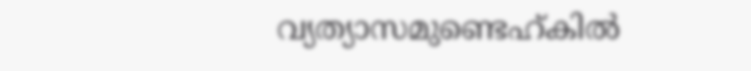വ്യത്യാസമുണ്ടെഹ്കിൽ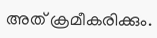അത് ക്രമീകരിക്കും.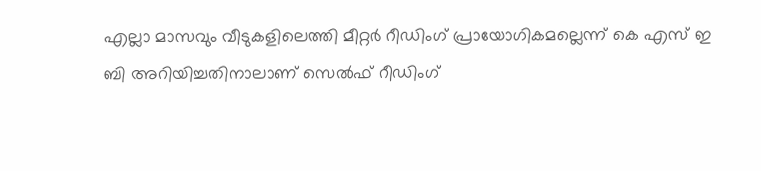എല്ലാ മാസവും വീടുകളിലെത്തി മീറ്റർ റീഡിംഗ് പ്രായോഗികമല്ലെന്ന് കെ എസ് ഇ ബി അറിയിച്ചതിനാലാണ് സെൽഫ് റീഡിംഗ്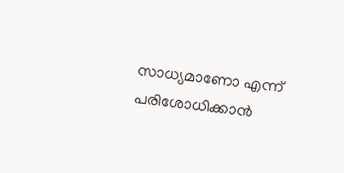സാധ്യമാണോ എന്ന് പരിശോധിക്കാൻ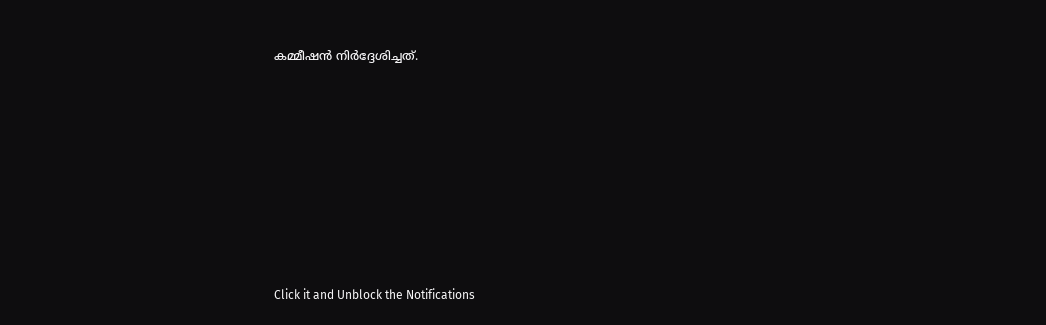കമ്മീഷൻ നിർദ്ദേശിച്ചത്.












Click it and Unblock the Notifications